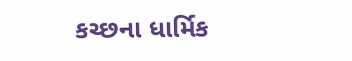કચ્છના ધાર્મિક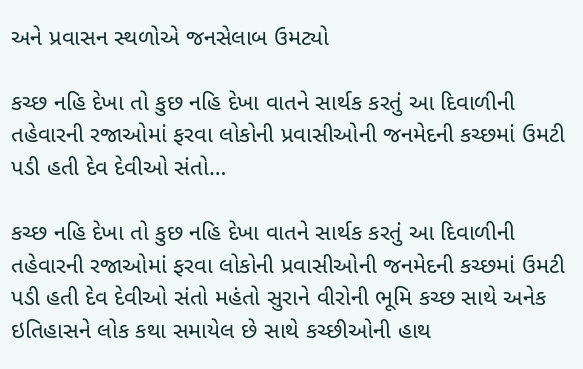અને પ્રવાસન સ્થળોએ જનસેલાબ ઉમટ્યો

કચ્છ નહિ દેખા તો કુછ નહિ દેખા વાતને સાર્થક કરતું આ દિવાળીની તહેવારની રજાઓમાં ફરવા લોકોની પ્રવાસીઓની જનમેદની કચ્છમાં ઉમટી પડી હતી દેવ દેવીઓ સંતો…

કચ્છ નહિ દેખા તો કુછ નહિ દેખા વાતને સાર્થક કરતું આ દિવાળીની તહેવારની રજાઓમાં ફરવા લોકોની પ્રવાસીઓની જનમેદની કચ્છમાં ઉમટી પડી હતી દેવ દેવીઓ સંતો મહંતો સુરાને વીરોની ભૂમિ કચ્છ સાથે અનેક ઇતિહાસને લોક કથા સમાયેલ છે સાથે કચ્છીઓની હાથ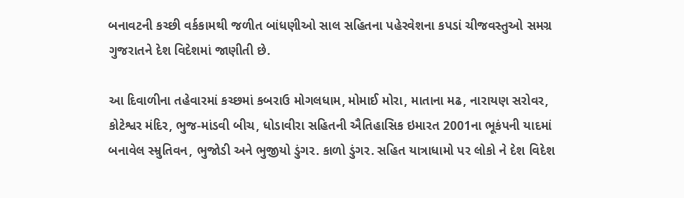બનાવટની કચ્છી વર્કકામથી જળીત બાંધણીઓ સાલ સહિતના પહેરવેશના કપડાં ચીજવસ્તુઓ સમગ્ર ગુજરાતને દેશ વિદેશમાં જાણીતી છે.

આ દિવાળીના તહેવારમાં કચ્છમાં કબરાઉ મોગલધામ, મોમાઈ મોરા, માતાના મઢ, નારાયણ સરોવર, કોટેશ્વર મંદિર, ભુજ-માંડવી બીચ, ધોડાવીરા સહિતની ઐતિહાસિક ઇમારત 2001ના ભૂકંપની યાદમાં બનાવેલ સ્મ્રુતિવન, ભુજોડી અને ભુજીયો ડુંગર. કાળો ડુંગર. સહિત યાત્રાધામો પર લોકો ને દેશ વિદેશ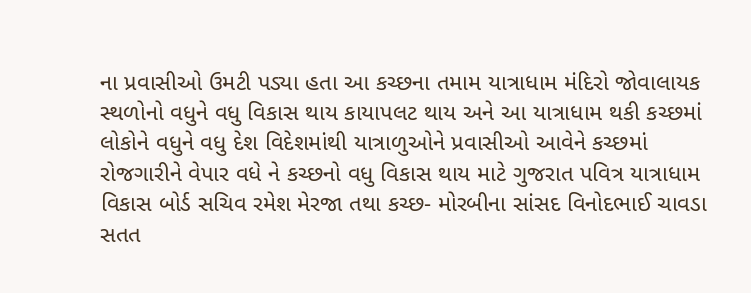ના પ્રવાસીઓ ઉમટી પડ્યા હતા આ કચ્છના તમામ યાત્રાધામ મંદિરો જોવાલાયક સ્થળોનો વધુને વધુ વિકાસ થાય કાયાપલટ થાય અને આ યાત્રાધામ થકી કચ્છમાં લોકોને વધુને વધુ દેશ વિદેશમાંથી યાત્રાળુઓને પ્રવાસીઓ આવેને કચ્છમાં રોજગારીને વેપાર વધે ને કચ્છનો વધુ વિકાસ થાય માટે ગુજરાત પવિત્ર યાત્રાધામ વિકાસ બોર્ડ સચિવ રમેશ મેરજા તથા કચ્છ- મોરબીના સાંસદ વિનોદભાઈ ચાવડા સતત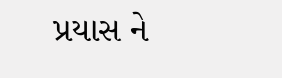પ્રયાસ ને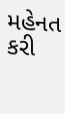મહેનત કરી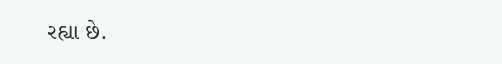રહ્યા છે.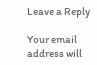Leave a Reply

Your email address will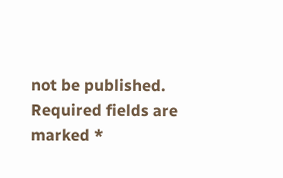not be published. Required fields are marked *